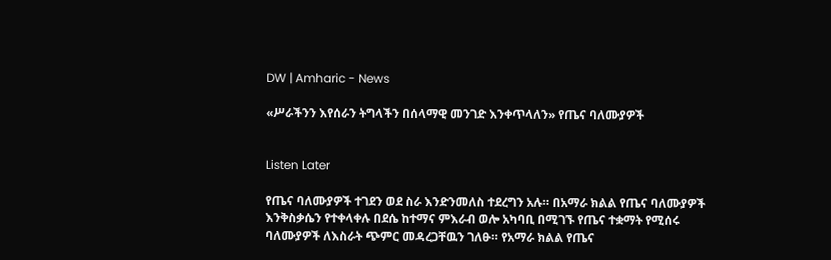DW | Amharic - News

«ሥራችንን እየሰራን ትግላችን በሰላማዊ መንገድ እንቀጥላለን» የጤና ባለሙያዎች


Listen Later

የጤና ባለሙያዎች ተገደን ወደ ስራ እንድንመለስ ተደረግን አሉ። በአማራ ክልል የጤና ባለሙያዎች እንቅስቃሴን የተቀላቀሉ በደሴ ከተማና ምእራብ ወሎ አካባቢ በሚገኙ የጤና ተቋማት የሚሰሩ ባለሙያዎች ለእስራት ጭምር መዳረጋቸዉን ገለፁ። የአማራ ክልል የጤና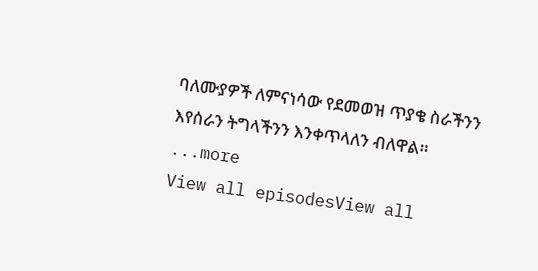ባለሙያዎች ለምናነሳው የደመወዝ ጥያቄ ስራችንን እየሰራን ትግላችንን እንቀጥላለን ብለዋል።
...more
View all episodesView all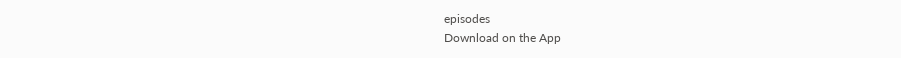episodes
Download on the App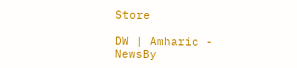Store

DW | Amharic - NewsBy